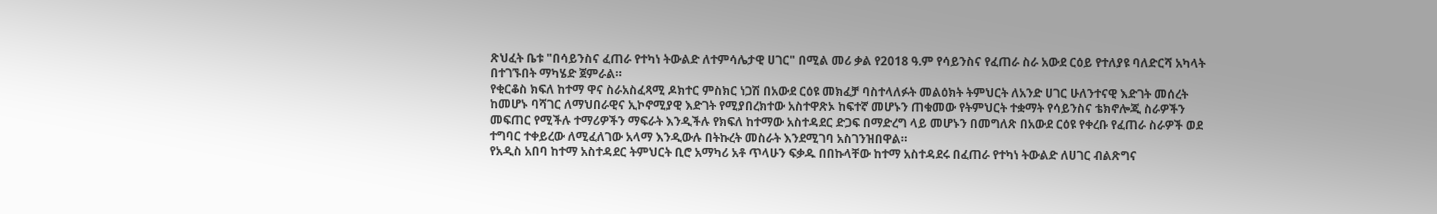ጽህፈት ቤቱ "በሳይንስና ፈጠራ የተካነ ትውልድ ለተምሳሌታዊ ሀገር" በሚል መሪ ቃል የ2018 ዓ.ም የሳይንስና የፈጠራ ስራ አውደ ርዕይ የተለያዩ ባለድርሻ አካላት በተገኙበት ማካሄድ ጀምራል።
የቂርቆስ ክፍለ ከተማ ዋና ስራአስፈጻሚ ዶክተር ምስክር ነጋሽ በአውደ ርዕዩ መክፈቻ ባስተላለፉት መልዕክት ትምህርት ለአንድ ሀገር ሁለንተናዊ እድገት መሰረት ከመሆኑ ባሻገር ለማህበራዊና ኢኮኖሚያዊ እድገት የሚያበረክተው አስተዋጽኦ ከፍተኛ መሆኑን ጠቁመው የትምህርት ተቋማት የሳይንስና ቴክኖሎጂ ስራዎችን መፍጠር የሚችሉ ተማሪዎችን ማፍራት እንዲችሉ የክፍለ ከተማው አስተዳደር ድጋፍ በማድረግ ላይ መሆኑን በመግለጽ በአውደ ርዕዩ የቀረቡ የፈጠራ ስራዎች ወደ ተግባር ተቀይረው ለሚፈለገው አላማ እንዲውሉ በትኩረት መስራት እንደሚገባ አስገንዝበዋል።
የአዲስ አበባ ከተማ አስተዳደር ትምህርት ቢሮ አማካሪ አቶ ጥላሁን ፍቃዱ በበኩላቸው ከተማ አስተዳደሩ በፈጠራ የተካነ ትውልድ ለሀገር ብልጽግና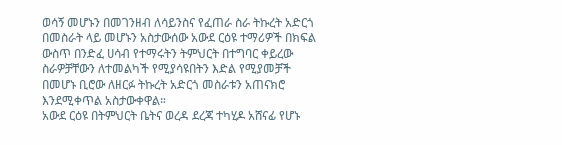ወሳኝ መሆኑን በመገንዘብ ለሳይንስና የፈጠራ ስራ ትኩረት አድርጎ በመስራት ላይ መሆኑን አስታውሰው አውደ ርዕዩ ተማሪዎች በክፍል ውስጥ በንድፈ ሀሳብ የተማሩትን ትምህርት በተግባር ቀይረው ስራዎቻቸውን ለተመልካች የሚያሳዩበትን እድል የሚያመቻች በመሆኑ ቢሮው ለዘርፉ ትኩረት አድርጎ መስራቱን አጠናክሮ እንደሚቀጥል አስታውቀዋል።
አውደ ርዕዩ በትምህርት ቤትና ወረዳ ደረጃ ተካሂዶ አሸናፊ የሆኑ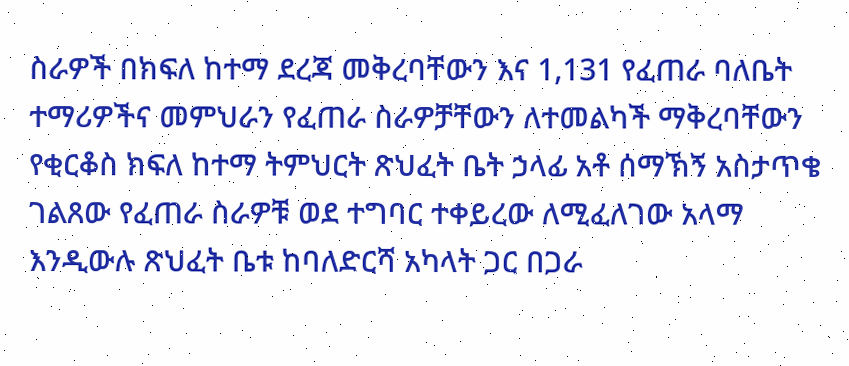ስራዎች በክፍለ ከተማ ደረጃ መቅረባቸውን እና 1,131 የፈጠራ ባለቤት ተማሪዎችና መምህራን የፈጠራ ስራዎቻቸውን ለተመልካች ማቅረባቸውን የቂርቆስ ክፍለ ከተማ ትምህርት ጽህፈት ቤት ኃላፊ አቶ ሰማኽኝ አስታጥቄ ገልጸው የፈጠራ ስራዎቹ ወደ ተግባር ተቀይረው ለሚፈለገው አላማ እንዲውሉ ጽህፈት ቤቱ ከባለድርሻ አካላት ጋር በጋራ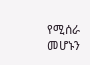የሚሰራ መሆኑን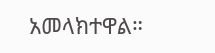አመላክተዋል።